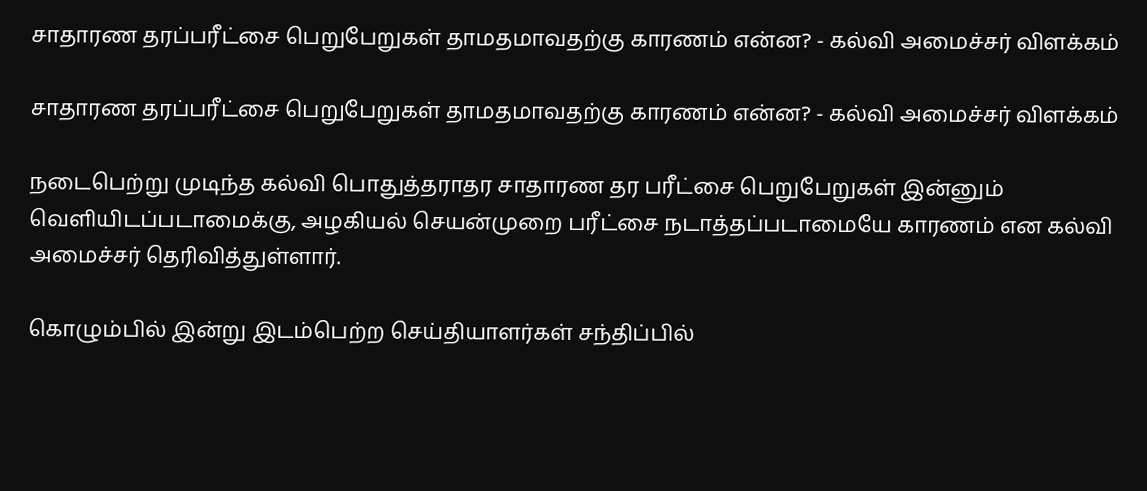சாதாரண தரப்பரீட்சை பெறுபேறுகள் தாமதமாவதற்கு காரணம் என்ன? - கல்வி அமைச்சர் விளக்கம்

சாதாரண தரப்பரீட்சை பெறுபேறுகள் தாமதமாவதற்கு காரணம் என்ன? - கல்வி அமைச்சர் விளக்கம்

நடைபெற்று முடிந்த கல்வி பொதுத்தராதர சாதாரண தர பரீட்சை பெறுபேறுகள் இன்னும் வெளியிடப்படாமைக்கு, அழகியல் செயன்முறை பரீட்சை நடாத்தப்படாமையே காரணம் என கல்வி அமைச்சர் தெரிவித்துள்ளார்.

கொழும்பில் இன்று இடம்பெற்ற செய்தியாளர்கள் சந்திப்பில்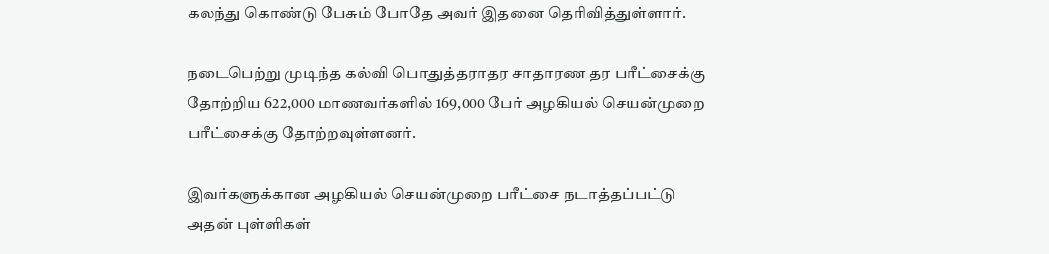கலந்து கொண்டு பேசும் போதே அவர் இதனை தெரிவித்துள்ளார்.

நடைபெற்று முடிந்த கல்வி பொதுத்தராதர சாதாரண தர பரீட்சைக்கு தோற்றிய 622,000 மாணவர்களில் 169,000 பேர் அழகியல் செயன்முறை பரீட்சைக்கு தோற்றவுள்ளனர்.

இவர்களுக்கான அழகியல் செயன்முறை பரீட்சை நடாத்தப்பட்டு அதன் புள்ளிகள்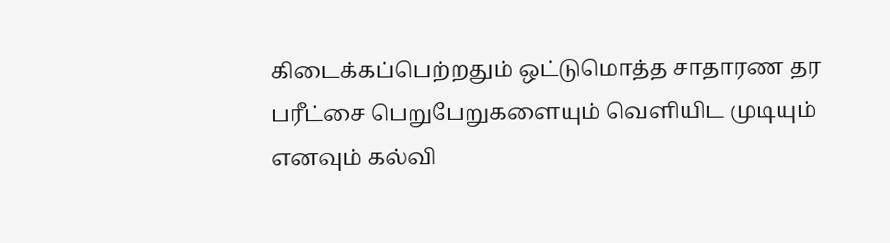கிடைக்கப்பெற்றதும் ஒட்டுமொத்த சாதாரண தர பரீட்சை பெறுபேறுகளையும் வெளியிட முடியும் எனவும் கல்வி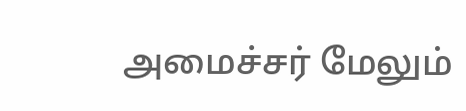அமைச்சர் மேலும்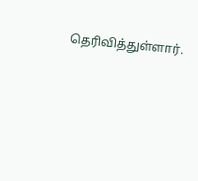தெரிவித்துள்ளார்.